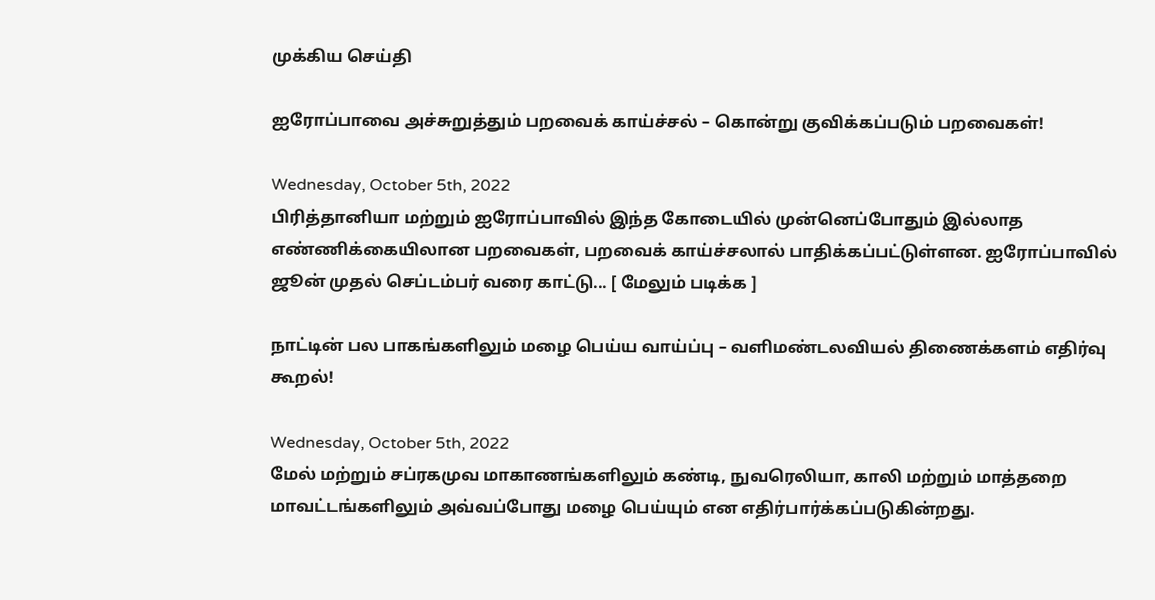முக்கிய செய்தி

ஐரோப்பாவை அச்சுறுத்தும் பறவைக் காய்ச்சல் – கொன்று குவிக்கப்படும் பறவைகள்!

Wednesday, October 5th, 2022
பிரித்தானியா மற்றும் ஐரோப்பாவில் இந்த கோடையில் முன்னெப்போதும் இல்லாத எண்ணிக்கையிலான பறவைகள், பறவைக் காய்ச்சலால் பாதிக்கப்பட்டுள்ளன. ஐரோப்பாவில் ஜூன் முதல் செப்டம்பர் வரை காட்டு... [ மேலும் படிக்க ]

நாட்டின் பல பாகங்களிலும் மழை பெய்ய வாய்ப்பு – வளிமண்டலவியல் திணைக்களம் எதிர்வு கூறல்!

Wednesday, October 5th, 2022
மேல் மற்றும் சப்ரகமுவ மாகாணங்களிலும் கண்டி, நுவரெலியா, காலி மற்றும் மாத்தறை மாவட்டங்களிலும் அவ்வப்போது மழை பெய்யும் என எதிர்பார்க்கப்படுகின்றது.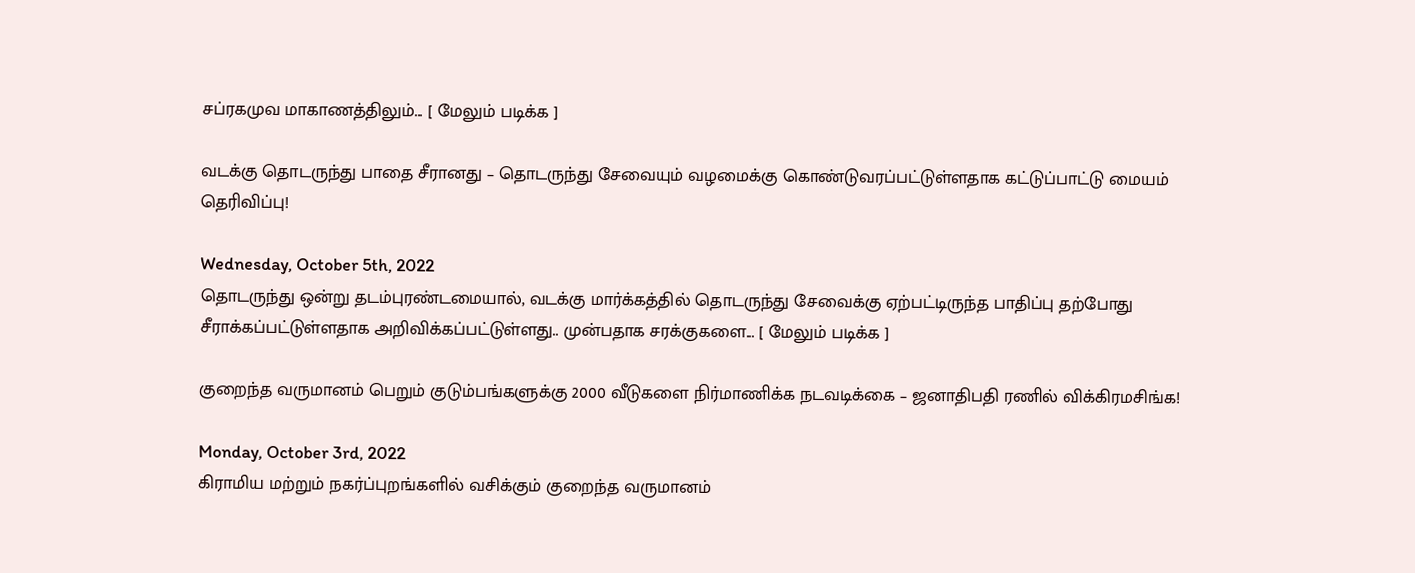சப்ரகமுவ மாகாணத்திலும்... [ மேலும் படிக்க ]

வடக்கு தொடருந்து பாதை சீரானது – தொடருந்து சேவையும் வழமைக்கு கொண்டுவரப்பட்டுள்ளதாக கட்டுப்பாட்டு மையம் தெரிவிப்பு!

Wednesday, October 5th, 2022
தொடருந்து ஒன்று தடம்புரண்டமையால், வடக்கு மார்க்கத்தில் தொடருந்து சேவைக்கு ஏற்பட்டிருந்த பாதிப்பு தற்போது சீராக்கப்பட்டுள்ளதாக அறிவிக்கப்பட்டுள்ளது.. முன்பதாக சரக்குகளை... [ மேலும் படிக்க ]

குறைந்த வருமானம் பெறும் குடும்பங்களுக்கு 2000 வீடுகளை நிர்மாணிக்க நடவடிக்கை – ஜனாதிபதி ரணில் விக்கிரமசிங்க!

Monday, October 3rd, 2022
கிராமிய மற்றும் நகர்ப்புறங்களில் வசிக்கும் குறைந்த வருமானம்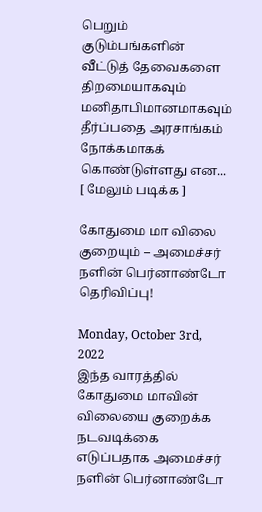பெறும் குடும்பங்களின் வீட்டுத் தேவைகளை திறமையாகவும் மனிதாபிமானமாகவும் தீர்ப்பதை அரசாங்கம் நோக்கமாகக் கொண்டுள்ளது என... [ மேலும் படிக்க ]

கோதுமை மா விலை குறையும் – அமைச்சர் நளின் பெர்னாண்டோ தெரிவிப்பு!

Monday, October 3rd, 2022
இந்த வாரத்தில் கோதுமை மாவின் விலையை குறைக்க நடவடிக்கை எடுப்பதாக அமைச்சர் நளின் பெர்னாண்டோ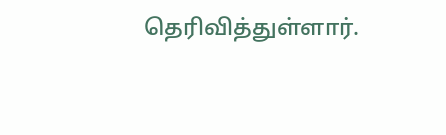தெரிவித்துள்ளார்.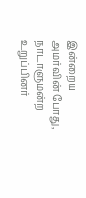இன்றைய அமர்வின் போது, நாடாளுமன்ற உறுப்பினர்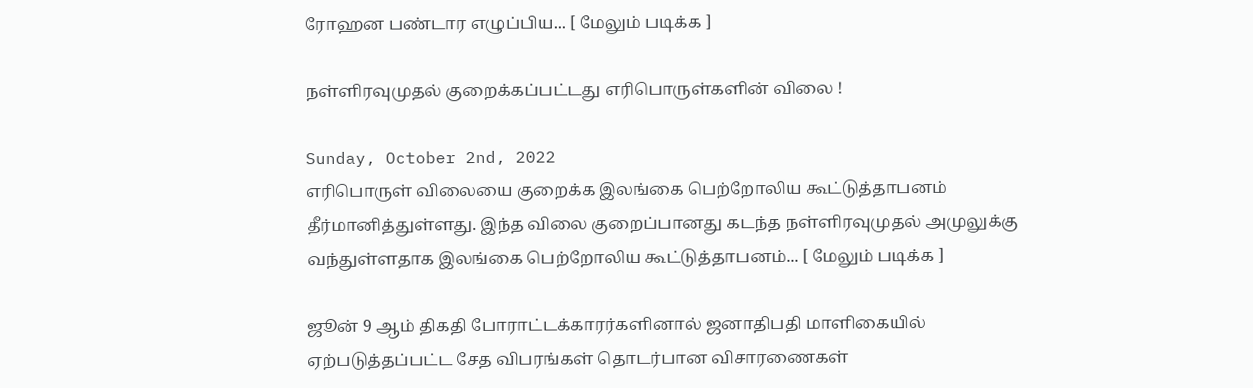ரோஹன பண்டார எழுப்பிய... [ மேலும் படிக்க ]

நள்ளிரவுமுதல் குறைக்கப்பட்டது எரிபொருள்களின் விலை !

Sunday, October 2nd, 2022
எரிபொருள் விலையை குறைக்க இலங்கை பெற்றோலிய கூட்டுத்தாபனம் தீர்மானித்துள்ளது. இந்த விலை குறைப்பானது கடந்த நள்ளிரவுமுதல் அமுலுக்கு வந்துள்ளதாக இலங்கை பெற்றோலிய கூட்டுத்தாபனம்... [ மேலும் படிக்க ]

ஜூன் 9 ஆம் திகதி போராட்டக்காரர்களினால் ஜனாதிபதி மாளிகையில் ஏற்படுத்தப்பட்ட சேத விபரங்கள் தொடர்பான விசாரணைகள்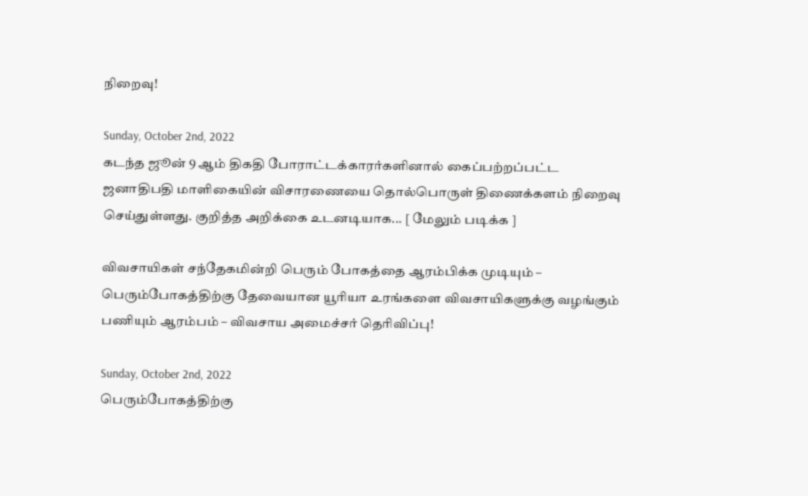நிறைவு!

Sunday, October 2nd, 2022
கடந்த ஜூன் 9 ஆம் திகதி போராட்டக்காரர்களினால் கைப்பற்றப்பட்ட ஜனாதிபதி மாளிகையின் விசாரணையை தொல்பொருள் திணைக்களம் நிறைவு செய்துள்ளது. குறித்த அறிக்கை உடனடியாக... [ மேலும் படிக்க ]

விவசாயிகள் சந்தேகமின்றி பெரும் போகத்தை ஆரம்பிக்க முடியும் – பெரும்போகத்திற்கு தேவையான யூரியா உரங்களை விவசாயிகளுக்கு வழங்கும் பணியும் ஆரம்பம் – விவசாய அமைச்சர் தெரிவிப்பு!

Sunday, October 2nd, 2022
பெரும்போகத்திற்கு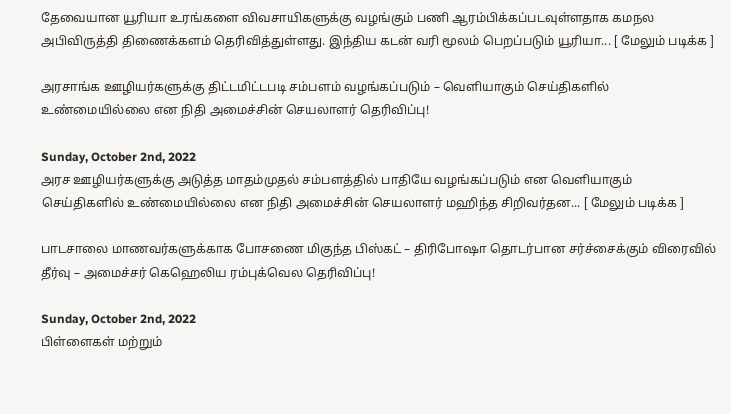தேவையான யூரியா உரங்களை விவசாயிகளுக்கு வழங்கும் பணி ஆரம்பிக்கப்படவுள்ளதாக கமநல அபிவிருத்தி திணைக்களம் தெரிவித்துள்ளது. இந்திய கடன் வரி மூலம் பெறப்படும் யூரியா... [ மேலும் படிக்க ]

அரசாங்க ஊழியர்களுக்கு திட்டமிட்டபடி சம்பளம் வழங்கப்படும் – வெளியாகும் செய்திகளில் உண்மையில்லை என நிதி அமைச்சின் செயலாளர் தெரிவிப்பு!

Sunday, October 2nd, 2022
அரச ஊழியர்களுக்கு அடுத்த மாதம்முதல் சம்பளத்தில் பாதியே வழங்கப்படும் என வெளியாகும் செய்திகளில் உண்மையில்லை என நிதி அமைச்சின் செயலாளர் மஹிந்த சிறிவர்தன... [ மேலும் படிக்க ]

பாடசாலை மாணவர்களுக்காக போசணை மிகுந்த பிஸ்கட் – திரிபோஷா தொடர்பான சர்ச்சைக்கும் விரைவில் தீர்வு – அமைச்சர் கெஹெலிய ரம்புக்வெல தெரிவிப்பு!

Sunday, October 2nd, 2022
பிள்ளைகள் மற்றும்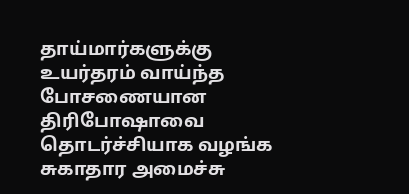தாய்மார்களுக்கு உயர்தரம் வாய்ந்த போசணையான திரிபோஷாவை தொடர்ச்சியாக வழங்க சுகாதார அமைச்சு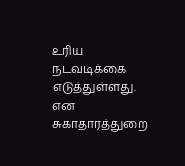உரிய நடவடிக்கை எடுத்துள்ளது. என சுகாதாரத்துறை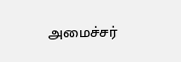அமைச்சர்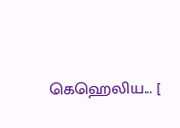கெஹெலிய... [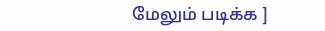மேலும் படிக்க ]